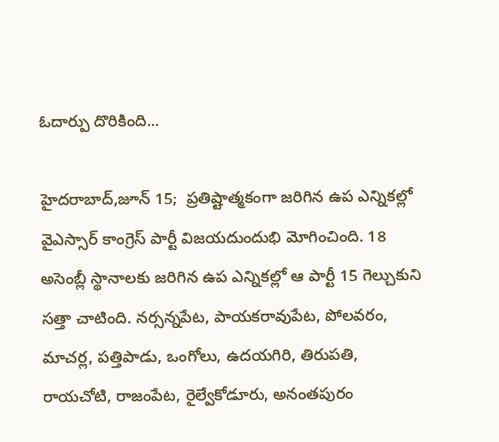ఓదార్పు దొరికింది...

హైదరాబాద్,జూన్ 15;  ప్రతిష్టాత్మకంగా జరిగిన ఉప ఎన్నికల్లో వైఎస్సార్ కాంగ్రెస్ పార్టీ విజయదుందుభి మోగించింది. 18 అసెంబ్లీ స్థానాలకు జరిగిన ఉప ఎన్నికల్లో ఆ పార్టీ 15 గెల్చుకుని సత్తా చాటింది. నర్సన్నపేట, పాయకరావుపేట, పోలవరం, మాచర్ల, పత్తిపాడు, ఒంగోలు, ఉదయగిరి, తిరుపతి, రాయచోటి, రాజంపేట, రైల్వేకోడూరు, అనంతపురం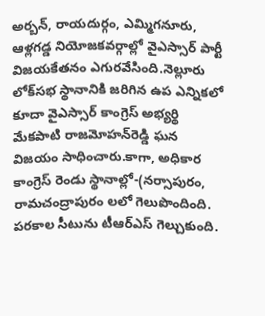అర్బన్, రాయదుర్గం, ఎమ్మిగనూరు, ఆళ్లగడ్డ నియోజకవర్గాల్లో వైఎస్సార్ పార్టీ విజయకేతనం ఎగురవేసింది.నెల్లూరు లోక్‌సభ స్థానానికి జరిగిన ఉప ఎన్నికలో కూదా వైఎస్సార్ కాంగ్రెస్ అభ్యర్థి మేకపాటి రాజమోహన్‌రెడ్డి ఘన విజయం సాధించారు.కాగా, అధికార కాంగ్రెస్ రెండు స్థానాల్లో-(నర్సాపురం, రామచంద్రాపురం లలో గెలుపొందింది. పరకాల సీటును టీఆర్‌ఎస్ గెల్చుకుంది.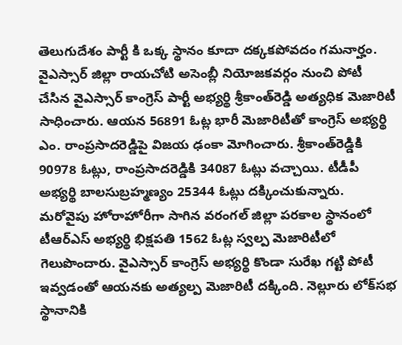తెలుగుదేశం పార్టీ కి ఒక్క స్థానం కూదా దక్కకపోవదం గమనార్హం.    వైఎస్సార్ జిల్లా రాయచోటి అసెంబ్లీ నియోజకవర్గం నుంచి పోటీ చేసిన వైఎస్సార్ కాంగ్రెస్ పార్టీ అభ్యర్థి శ్రీకాంత్‌రెడ్డి అత్యధిక మెజారిటీ సాధించారు. ఆయన 56891 ఓట్ల భారీ మెజారిటీతో కాంగ్రెస్ అభ్యర్థి ఎం. రాంప్రసాదరెడ్డిపై విజయ ఢంకా మోగించారు. శ్రీకాంత్‌రెడ్డికి 90978 ఓట్లు, రాంప్రసాదరెడ్డికి 34087 ఓట్లు వచ్చాయి. టీడీపీ అభ్యర్థి బాలసుబ్రహ్మణ్యం 25344 ఓట్లు దక్కించుకున్నారు. మరోవైపు హోరాహోరీగా సాగిన వరంగల్ జిల్లా పరకాల స్థానంలో టీఆర్‌ఎస్ అభ్యర్థి భిక్షపతి 1562 ఓట్ల స్వల్ప మెజారిటీలో గెలుపొందారు. వైఎస్సార్ కాంగ్రెస్ అభ్యర్థి కొండా సురేఖ గట్టి పోటీ ఇవ్వడంతో ఆయనకు అత్యల్ప మెజారిటీ దక్కింది. నెల్లూరు లోక్‌సభ స్థానానికి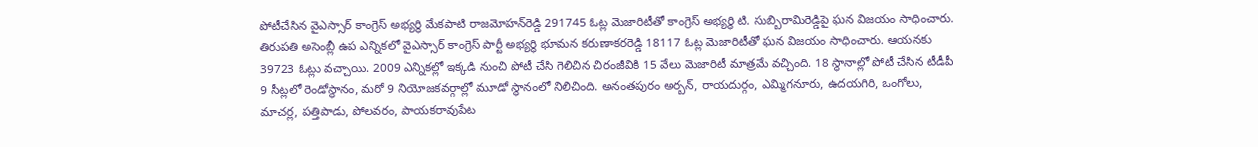పోటీచేసిన వైఎస్సార్ కాంగ్రెస్ అభ్యర్థి మేకపాటి రాజమోహన్‌రెడ్డి 291745 ఓట్ల మెజారిటీతో కాంగ్రెస్ అభ్యర్థి టి. సుబ్బిరామిరెడ్డిపై ఘన విజయం సాధించారు.  తిరుపతి అసెంబ్లీ ఉప ఎన్నికలో వైఎస్సార్ కాంగ్రెస్ పార్టీ అభ్యర్థి భూమన కరుణాకరరెడ్డి 18117 ఓట్ల మెజారిటీతో ఘన విజయం సాధించారు. ఆయనకు 39723 ఓట్లు వచ్చాయి. 2009 ఎన్నికల్లో ఇక్కడి నుంచి పోటీ చేసి గెలిచిన చిరంజీవికి 15 వేలు మెజారిటీ మాత్రమే వచ్చింది. 18 స్థానాల్లో పోటీ చేసిన టీడీపీ 9 సీట్లలో రెండోస్థానం, మరో 9 నియోజకవర్గాల్లో మూడో స్థానంలో నిలిచింది. అనంతపురం అర్బన్, రాయదుర్గం, ఎమ్మిగనూరు, ఉదయగిరి, ఒంగోలు, మాచర్ల, పత్తిపాడు, పోలవరం, పాయకరావుపేట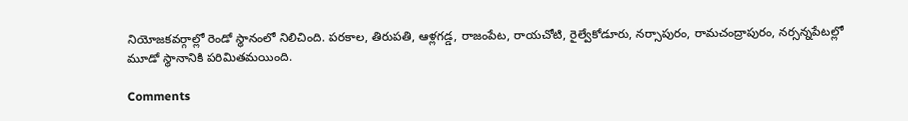నియోజకవర్గాల్లో రెండో స్థానంలో నిలిచింది. పరకాల, తిరుపతి, ఆళ్లగడ్డ, రాజంపేట, రాయచోటి, రైల్వేకోడూరు, నర్సాపురం, రామచంద్రాపురం, నర్సన్నపేటల్లో మూడో స్థానానికి పరిమితమయింది.

Comments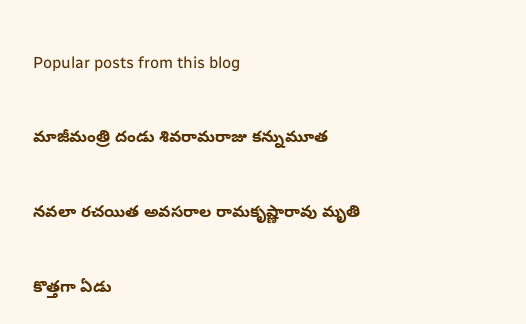Popular posts from this blog

మాజీమంత్రి దండు శివరామరాజు కన్నుమూత

నవలా రచయిత అవసరాల రామకృష్ణారావు మృతి

కొత్తగా ఏడు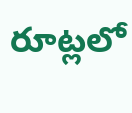రూట్లలో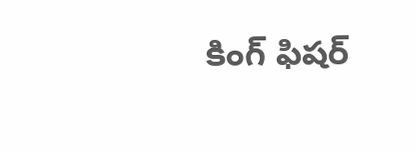కింగ్ ఫిషర్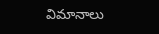విమానాలు